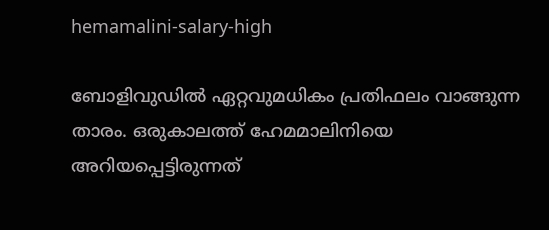hemamalini-salary-high

ബോളിവുഡില്‍ ഏറ്റവുമധികം പ്രതിഫലം വാങ്ങുന്ന താരം. ഒരുകാലത്ത് ഹേമമാലിനിയെ അറിയപ്പെട്ടിരുന്നത്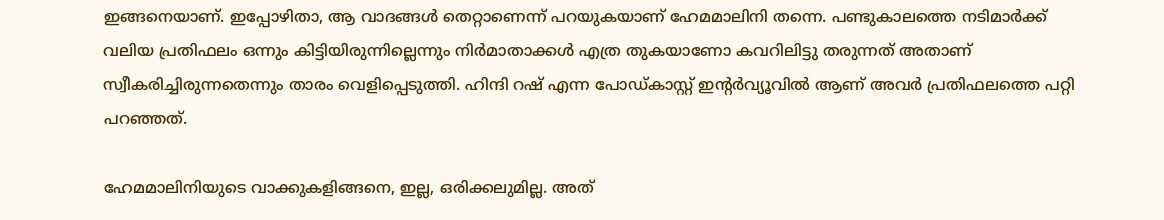ഇങ്ങനെയാണ്. ഇപ്പോഴിതാ, ആ വാദങ്ങള്‍ തെറ്റാണെന്ന് പറയുകയാണ് ഹേമമാലിനി തന്നെ. പണ്ടുകാലത്തെ നടിമാര്‍ക്ക് വലിയ പ്രതിഫലം ഒന്നും കിട്ടിയിരുന്നില്ലെന്നും നിര്‍മാതാക്കള്‍ എത്ര തുകയാണോ കവറിലിട്ടു തരുന്നത് അതാണ് സ്വീകരിച്ചിരുന്നതെന്നും താരം വെളിപ്പെടുത്തി. ഹിന്ദി റഷ് എന്ന പോഡ്കാസ്റ്റ് ഇന്റർവ്യൂവിൽ ആണ് അവർ പ്രതിഫലത്തെ പറ്റി പറഞ്ഞത്.

ഹേമമാലിനിയുടെ വാക്കുകളിങ്ങനെ, ഇല്ല, ഒരിക്കലുമില്ല. അത്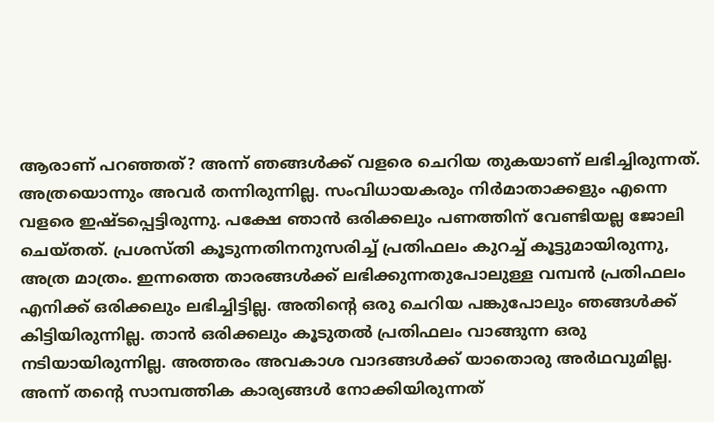ആരാണ് പറഞ്ഞത്? അന്ന് ഞങ്ങൾക്ക് വളരെ ചെറിയ തുകയാണ് ലഭിച്ചിരുന്നത്. അത്രയൊന്നും അവർ തന്നിരുന്നില്ല. സംവിധായകരും നിർമാതാക്കളും എന്നെ വളരെ ഇഷ്ടപ്പെട്ടിരുന്നു. പക്ഷേ ഞാൻ ഒരിക്കലും പണത്തിന് വേണ്ടിയല്ല ജോലി ചെയ്തത്. പ്രശസ്തി കൂടുന്നതിനനുസരിച്ച് പ്രതിഫലം കുറച്ച് കൂട്ടുമായിരുന്നു, അത്ര മാത്രം. ഇന്നത്തെ താരങ്ങൾക്ക് ലഭിക്കുന്നതുപോലുള്ള വമ്പൻ പ്രതിഫലം എനിക്ക് ഒരിക്കലും ലഭിച്ചിട്ടില്ല. അതിന്റെ ഒരു ചെറിയ പങ്കുപോലും ഞങ്ങൾക്ക് കിട്ടിയിരുന്നില്ല. താൻ ഒരിക്കലും കൂടുതൽ പ്രതിഫലം വാങ്ങുന്ന ഒരു നടിയായിരുന്നില്ല. അത്തരം അവകാശ വാദങ്ങൾക്ക് യാതൊരു അർഥവുമില്ല. അന്ന് തന്റെ സാമ്പത്തിക കാര്യങ്ങൾ നോക്കിയിരുന്നത്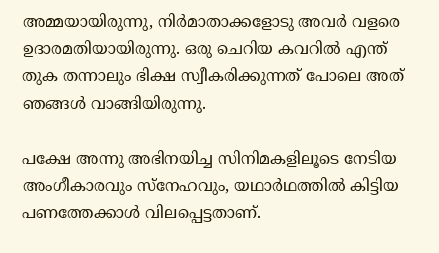അമ്മയായിരുന്നു, നിർമാതാക്കളോടു അവർ വളരെ ഉദാരമതിയായിരുന്നു. ഒരു ചെറിയ കവറിൽ എന്ത് തുക തന്നാലും ഭിക്ഷ സ്വീകരിക്കുന്നത് പോലെ അത് ഞങ്ങൾ വാങ്ങിയിരുന്നു.

പക്ഷേ അന്നു അഭിനയിച്ച സിനിമകളിലൂടെ നേടിയ അംഗീകാരവും സ്‌നേഹവും, യഥാർഥത്തിൽ കിട്ടിയ പണത്തേക്കാൾ വിലപ്പെട്ടതാണ്.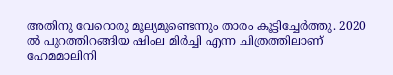അതിനു വേറൊരു മൂല്യമുണ്ടെന്നും താരം കൂട്ടിച്ചേര്‍ത്തു. 2020 ൽ പുറത്തിറങ്ങിയ ഷിംല മിർച്ചി എന്ന ചിത്രത്തിലാണ് ഹേമമാലിനി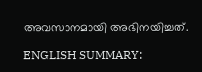അവസാനമായി അഭിനയിച്ചത്.

ENGLISH SUMMARY: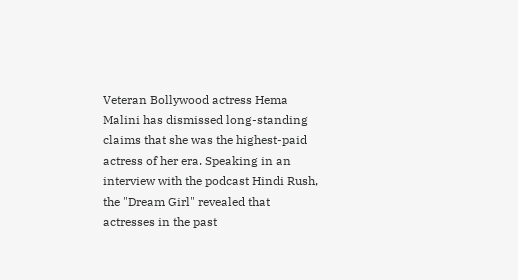Veteran Bollywood actress Hema Malini has dismissed long-standing claims that she was the highest-paid actress of her era. Speaking in an interview with the podcast Hindi Rush, the "Dream Girl" revealed that actresses in the past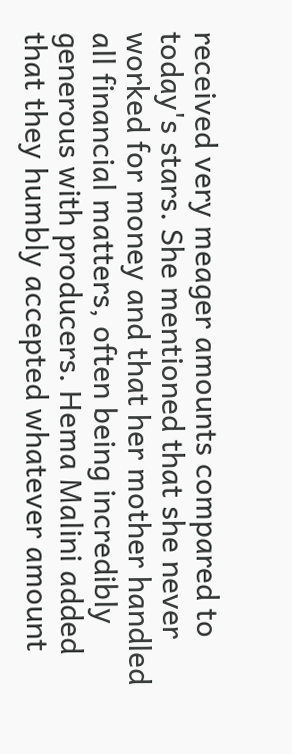received very meager amounts compared to today's stars. She mentioned that she never worked for money and that her mother handled all financial matters, often being incredibly generous with producers. Hema Malini added that they humbly accepted whatever amount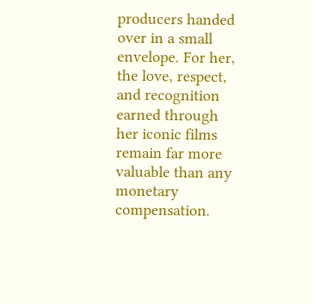producers handed over in a small envelope. For her, the love, respect, and recognition earned through her iconic films remain far more valuable than any monetary compensation.